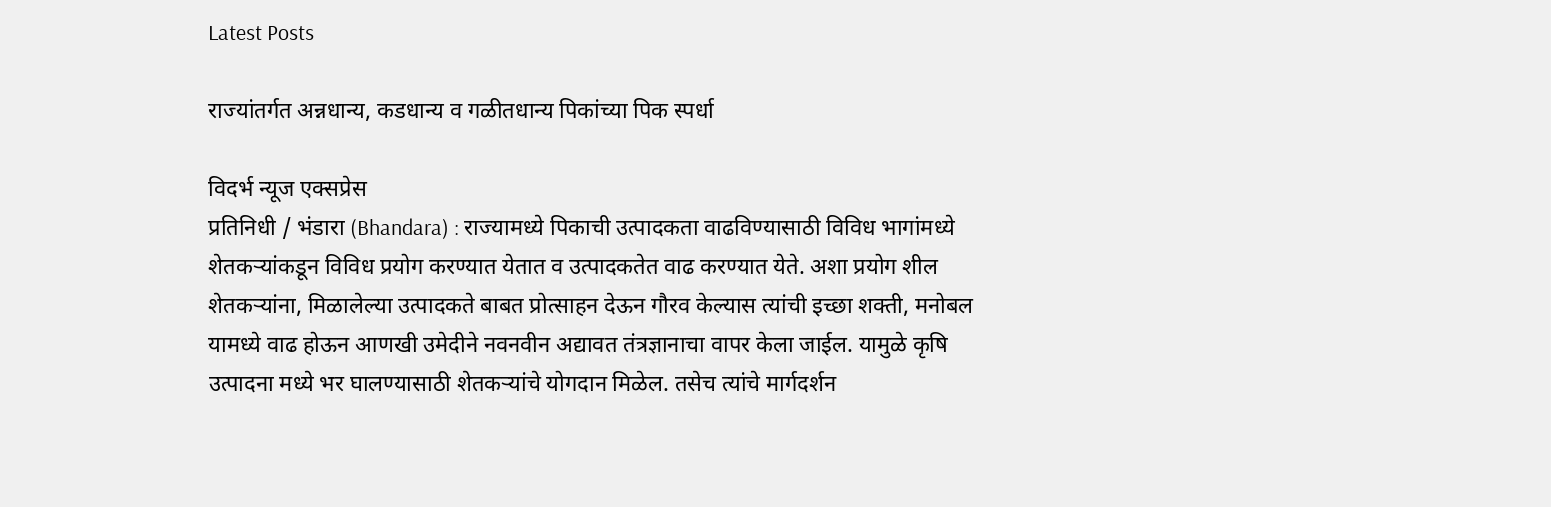Latest Posts

राज्यांतर्गत अन्नधान्य, कडधान्य व गळीतधान्य पिकांच्या पिक स्‍पर्धा

विदर्भ न्यूज एक्सप्रेस
प्रतिनिधी / भंडारा (Bhandara) : राज्यामध्ये पिकाची उत्पादकता वाढविण्यासाठी विविध भागांमध्ये शेतकऱ्यांकडून विविध प्रयोग करण्यात येतात व उत्पादकतेत वाढ करण्यात येते. अशा प्रयोग शील शेतकऱ्यांना, मिळालेल्या उत्पादकते बाबत प्रोत्साहन देऊन गौरव केल्यास त्यांची इच्छा शक्‍ती, मनोबल यामध्ये वाढ होऊन आणखी उमेदीने नवनवीन अद्यावत तंत्रज्ञानाचा वापर केला जाईल. यामुळे कृषि उत्पादना मध्ये भर घालण्यासाठी शेतकऱ्यांचे योगदान मिळेल. तसेच त्यांचे मार्गदर्शन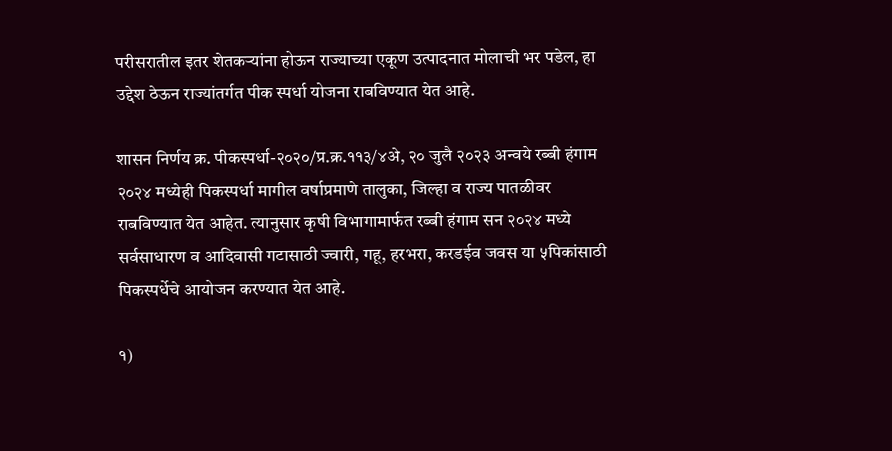परीसरातील इतर शेतकऱ्यांना होऊन राज्याच्या एकूण उत्पादनात मोलाची भर पडेल, हा उद्देश ठेऊन राज्यांतर्गत पीक स्पर्धा योजना राबविण्यात येत आहे.

शासन निर्णय क्र. पीकस्‍पर्धा-२०२०/प्र.क्र.११३/४अे, २० जुलै २०२३ अन्‍वये रब्‍बी हंगाम २०२४ मध्‍येही पिकस्‍पर्धा मागील वर्षाप्रमाणे तालुका, जिल्‍हा व राज्‍य पातळीवर राबविण्‍यात येत आहेत. त्यानुसार कृषी विभागामार्फत रब्बी हंगाम सन २०२४ मध्ये सर्वसाधारण व आदिवासी गटासाठी ज्वारी, गहू, हरभरा, करडईव जवस या ५पिकांसाठी पिकस्पर्धेचे आयोजन करण्यात येत आहे.

१)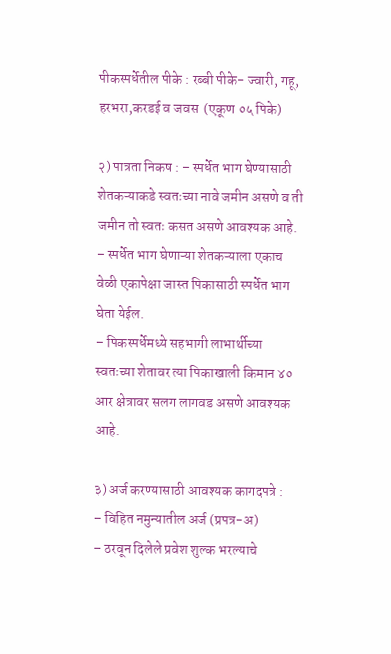पीकस्पर्धेतील पीके : रब्बी पीके- ज्वारी, गहू, हरभरा,करडई व जवस  (एकूण ०५ पिके)

२) पात्रता निकष : – स्पर्धेत भाग घेण्यासाठी शेतकऱ्याकडे स्वतःच्या नावे जमीन असणे व ती जमीन तो स्वतः कसत असणे आवश्यक आहे.
– स्पर्धेत भाग घेणाऱ्या शेतकऱ्याला एकाच वेळी एकापेक्षा जास्त पिकासाठी स्पर्धेत भाग घेता येईल.
– पिकस्पर्धेमध्ये सहभागी लाभार्थीच्या  स्वतःच्या शेतावर त्या पिकाखाली किमान ४० आर क्षेत्रावर सलग लागवड असणे आवश्यक आहे.

३) अर्ज करण्यासाठी आवश्यक कागदपत्रे :
– विहित नमुन्यातील अर्ज (प्रपत्र-अ)
– ठरवून दिलेले प्रवेश शुल्क भरल्याचे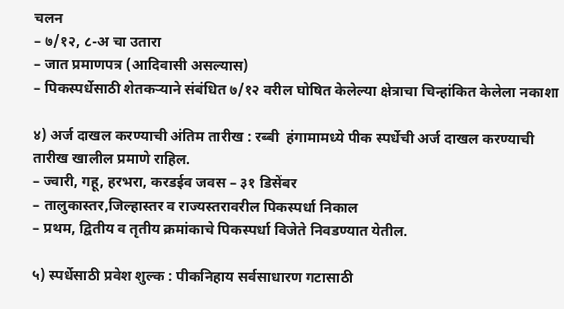चलन
– ७/१२, ८-अ चा उतारा
– जात प्रमाणपत्र (आदिवासी असल्यास)
– पिकस्पर्धेसाठी शेतकऱ्याने संबंधित ७/१२ वरील घोषित केलेल्या क्षेत्राचा चिन्हांकित केलेला नकाशा

४) अर्ज दाखल करण्याची अंतिम तारीख : रब्‍बी  हंगामामध्ये पीक स्पर्धेची अर्ज दाखल करण्याची तारीख खालील प्रमाणे राहिल.
– ज्वारी, गहू, हरभरा, करडईव जवस – ३१ डिसेंबर
– तालुकास्तर,जिल्हास्तर व राज्यस्तरावरील पिकस्पर्धा निकाल
– प्रथम, द्वितीय व तृतीय क्रमांकाचे पिकस्पर्धा विजेते निवडण्यात येतील.

५) स्पर्धेसाठी प्रवेश शुल्क : पीकनिहाय सर्वसाधारण गटासाठी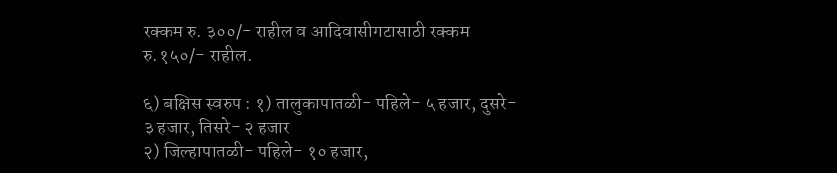रक्कम रु. ३००/- राहील व आदिवासीगटासाठी रक्कम रु.१५०/- राहील.

६) बक्षिस स्वरुप : १) तालुकापातळी- पहिले- ५ हजार, दुसरे- ३ हजार, तिसरे- २ हजार
२) जिल्हापातळी- पहिले- १० हजार,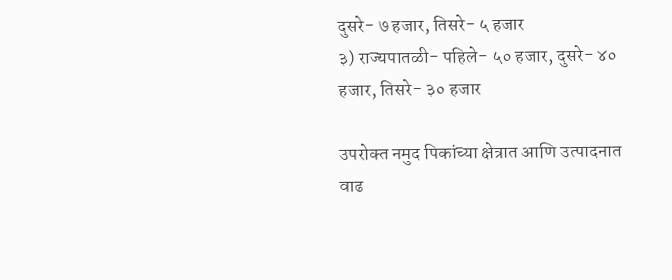दुसरे- ७ हजार, तिसरे- ५ हजार
३) राज्यपातळी- पहिले- ५० हजार, दुसरे- ४० हजार, तिसरे- ३० हजार

उपरोक्‍त नमुद पिकांच्या क्षेत्रात आणि उत्पादनात वाढ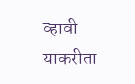व्‍हावी याकरीता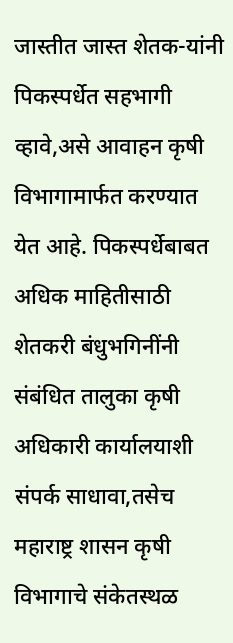जास्तीत जास्त शेतक-यांनी पिकस्‍पर्धेत सहभागी व्‍हावे,असे आवाहन कृषी विभागामार्फत करण्‍यात येत आहे. पिकस्‍पर्धेबाबत अधिक माहितीसाठी शेतकरी बंधुभगिनींनी संबंधित तालुका कृषी अधिकारी कार्यालयाशी संपर्क साधावा,तसेच महाराष्ट्र शासन कृषी  विभागाचे संकेतस्‍थळ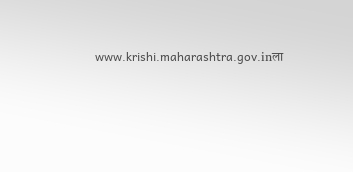www.krishi.maharashtra.gov.inला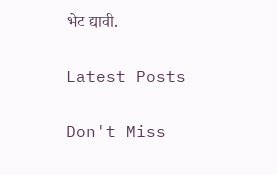भेट द्यावी.

Latest Posts

Don't Miss